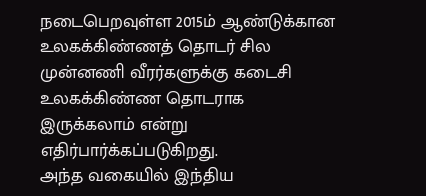நடைபெறவுள்ள 2015ம் ஆண்டுக்கான உலகக்கிண்ணத் தொடர் சில முன்னணி வீரர்களுக்கு கடைசி உலகக்கிண்ண தொடராக இருக்கலாம் என்று எதிர்பார்க்கப்படுகிறது.
அந்த வகையில் இந்திய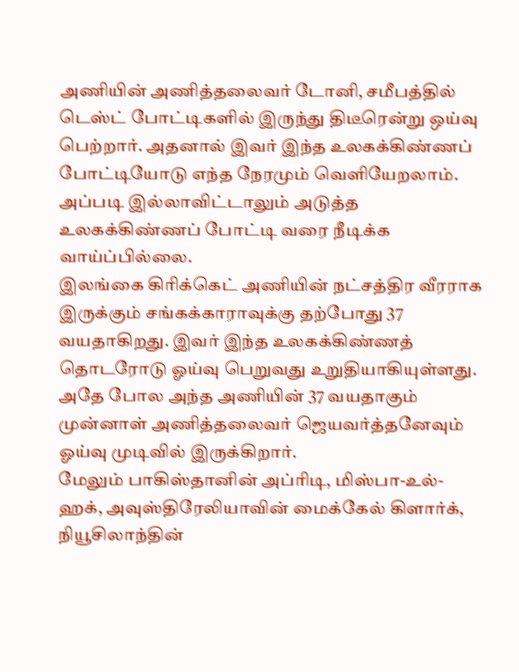அணியின் அணித்தலைவர் டோனி, சமீபத்தில் டெஸ்ட் போட்டிகளில் இருந்து திடீரென்று ஒய்வு பெற்றார். அதனால் இவர் இந்த உலகக்கிண்ணப் போட்டியோடு எந்த நேரமும் வெளியேறலாம். அப்படி இல்லாவிட்டாலும் அடுத்த உலகக்கிண்ணப் போட்டி வரை நீடிக்க வாய்ப்பில்லை.
இலங்கை கிரிக்கெட் அணியின் நட்சத்திர வீரராக இருக்கும் சங்கக்காராவுக்கு தற்போது 37 வயதாகிறது. இவர் இந்த உலகக்கிண்ணத் தொடரோடு ஓய்வு பெறுவது உறுதியாகியுள்ளது.
அதே போல அந்த அணியின் 37 வயதாகும் முன்னாள் அணித்தலைவர் ஜெயவர்த்தனேவும் ஓய்வு முடிவில் இருக்கிறார்.
மேலும் பாகிஸ்தானின் அப்ரிடி, மிஸ்பா-உல்-ஹக், அவுஸ்திரேலியாவின் மைக்கேல் கிளார்க், நியூசிலாந்தின்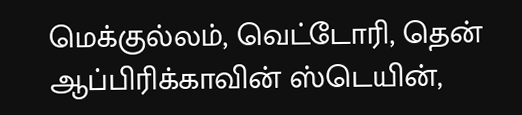மெக்குல்லம், வெட்டோரி, தென் ஆப்பிரிக்காவின் ஸ்டெயின்,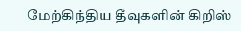மேற்கிந்திய தீவுகளின் கிறிஸ்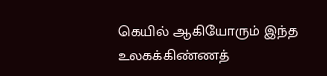கெயில் ஆகியோரும் இந்த உலகக்கிண்ணத்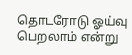தொடரோடு ஓய்வு பெறலாம் என்று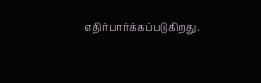எதிர்பார்க்கப்படுகிறது.